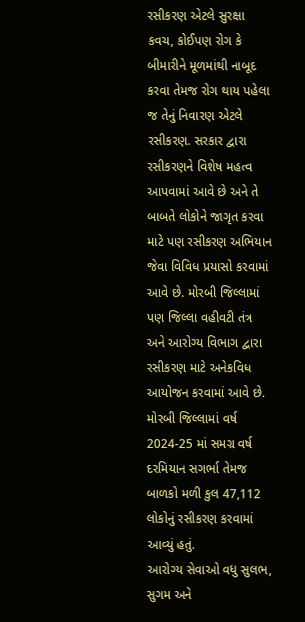રસીકરણ એટલે સુરક્ષા કવચ, કોઈપણ રોગ કે બીમારીને મૂળમાંથી નાબૂદ કરવા તેમજ રોગ થાય પહેલા જ તેનું નિવારણ એટલે રસીકરણ. સરકાર દ્વારા રસીકરણને વિશેષ મહત્વ આપવામાં આવે છે અને તે બાબતે લોકોને જાગૃત કરવા માટે પણ રસીકરણ અભિયાન જેવા વિવિધ પ્રયાસો કરવામાં આવે છે. મોરબી જિલ્લામાં પણ જિલ્લા વહીવટી તંત્ર અને આરોગ્ય વિભાગ દ્વારા રસીકરણ માટે અનેકવિધ આયોજન કરવામાં આવે છે. મોરબી જિલ્લામાં વર્ષ 2024-25 માં સમગ્ર વર્ષ દરમિયાન સગર્ભા તેમજ બાળકો મળી કુલ 47,112 લોકોનું રસીકરણ કરવામાં આવ્યું હતું.
આરોગ્ય સેવાઓ વધુ સુલભ, સુગમ અને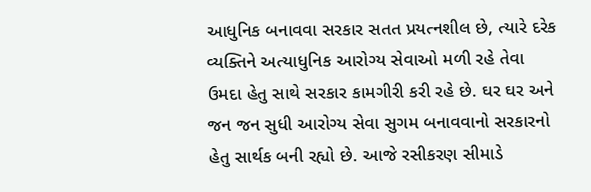આધુનિક બનાવવા સરકાર સતત પ્રયત્નશીલ છે, ત્યારે દરેક વ્યક્તિને અત્યાધુનિક આરોગ્ય સેવાઓ મળી રહે તેવા ઉમદા હેતુ સાથે સરકાર કામગીરી કરી રહે છે. ઘર ઘર અને જન જન સુધી આરોગ્ય સેવા સુગમ બનાવવાનો સરકારનો હેતુ સાર્થક બની રહ્યો છે. આજે રસીકરણ સીમાડે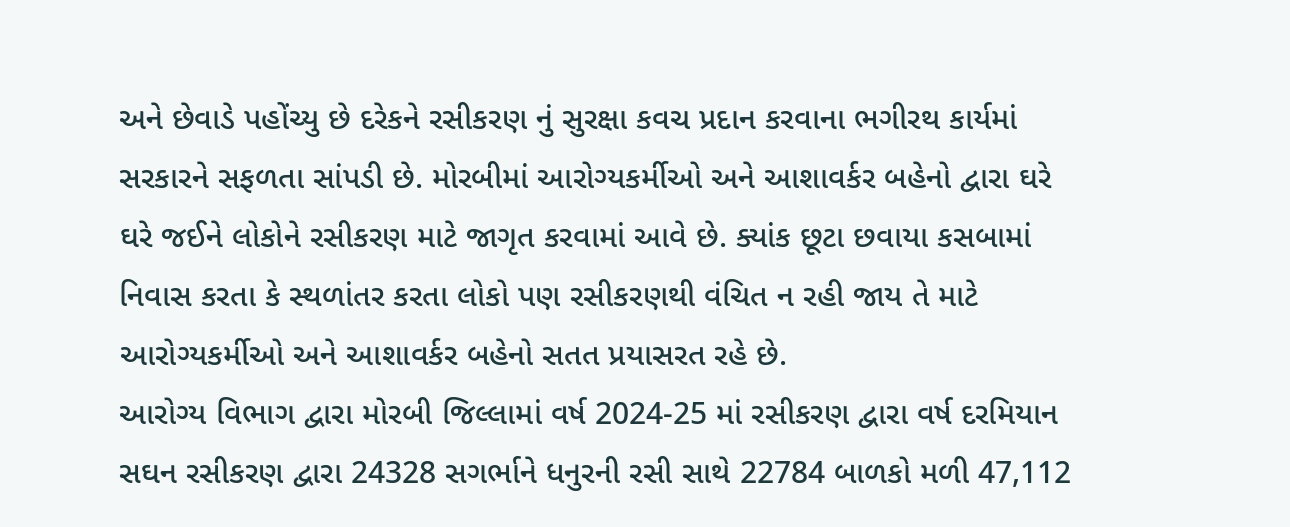અને છેવાડે પહોંચ્યુ છે દરેકને રસીકરણ નું સુરક્ષા કવચ પ્રદાન કરવાના ભગીરથ કાર્યમાં સરકારને સફળતા સાંપડી છે. મોરબીમાં આરોગ્યકર્મીઓ અને આશાવર્કર બહેનો દ્વારા ઘરે ઘરે જઈને લોકોને રસીકરણ માટે જાગૃત કરવામાં આવે છે. ક્યાંક છૂટા છવાયા કસબામાં નિવાસ કરતા કે સ્થળાંતર કરતા લોકો પણ રસીકરણથી વંચિત ન રહી જાય તે માટે આરોગ્યકર્મીઓ અને આશાવર્કર બહેનો સતત પ્રયાસરત રહે છે.
આરોગ્ય વિભાગ દ્વારા મોરબી જિલ્લામાં વર્ષ 2024-25 માં રસીકરણ દ્વારા વર્ષ દરમિયાન સઘન રસીકરણ દ્વારા 24328 સગર્ભાને ધનુરની રસી સાથે 22784 બાળકો મળી 47,112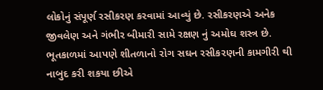લોકોનું સંપૂર્ણ રસીકરણ કરવામાં આવ્યું છે. રસીકરણએ અનેક જીવલેણ અને ગંભીર બીમારી સામે રક્ષણ નું અમોઘ શસ્ત્ર છે. ભૂતકાળમાં આપણે શીતળાનો રોગ સઘન રસીકરણની કામગીરી થી નાબુદ કરી શકયા છીએ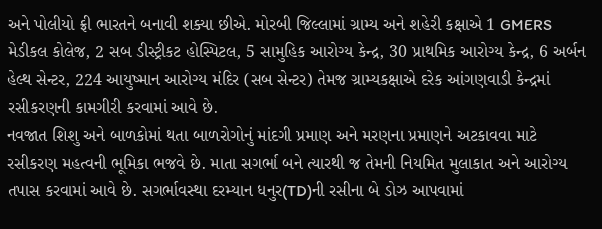અને પોલીયો ફ્રી ભારતને બનાવી શક્યા છીએ. મોરબી જિલ્લામાં ગ્રામ્ય અને શહેરી કક્ષાએ 1 GMERS મેડીકલ કોલેજ, 2 સબ ડીસ્ટ્રીકટ હોસ્પિટલ, 5 સામુહિક આરોગ્ય કેન્દ્ર, 30 પ્રાથમિક આરોગ્ય કેન્દ્ર, 6 અર્બન હેલ્થ સેન્ટર, 224 આયુષ્માન આરોગ્ય મંદિર (સબ સેન્ટર) તેમજ ગ્રામ્યકક્ષાએ દરેક આંગણવાડી કેન્દ્રમાં રસીકરણની કામગીરી કરવામાં આવે છે.
નવજાત શિશુ અને બાળકોમાં થતા બાળરોગોનું માંદગી પ્રમાણ અને મરણના પ્રમાણને અટકાવવા માટે રસીકરણ મહત્વની ભૂમિકા ભજવે છે. માતા સગર્ભા બને ત્યારથી જ તેમની નિયમિત મુલાકાત અને આરોગ્ય તપાસ કરવામાં આવે છે. સગર્ભાવસ્થા દરમ્યાન ધનુર(TD)ની રસીના બે ડોઝ આપવામાં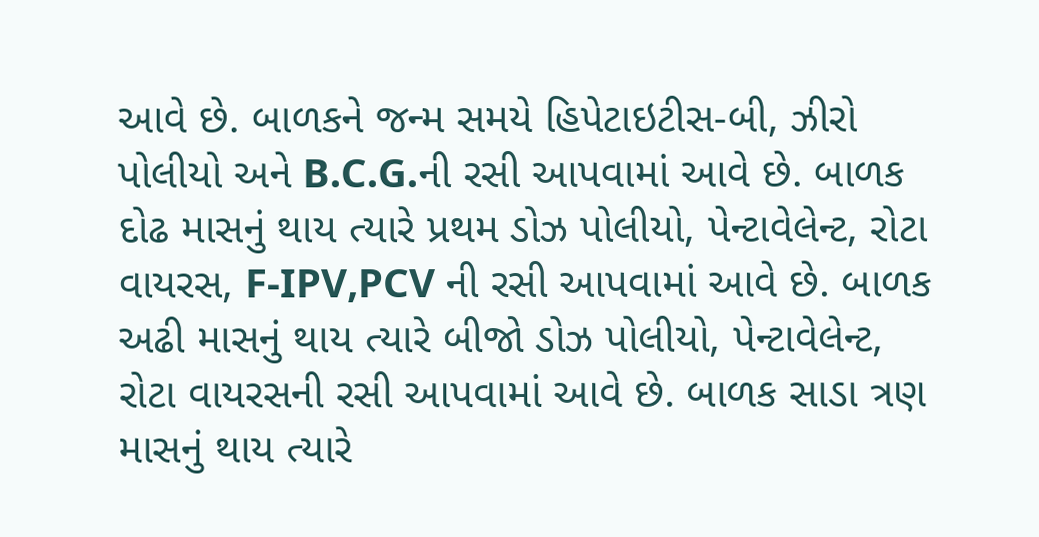આવે છે. બાળકને જન્મ સમયે હિપેટાઇટીસ-બી, ઝીરો પોલીયો અને B.C.G.ની રસી આપવામાં આવે છે. બાળક દોઢ માસનું થાય ત્યારે પ્રથમ ડોઝ પોલીયો, પેન્ટાવેલેન્ટ, રોટા વાયરસ, F-IPV,PCV ની રસી આપવામાં આવે છે. બાળક અઢી માસનું થાય ત્યારે બીજો ડોઝ પોલીયો, પેન્ટાવેલેન્ટ, રોટા વાયરસની રસી આપવામાં આવે છે. બાળક સાડા ત્રણ માસનું થાય ત્યારે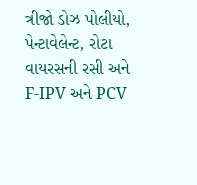ત્રીજો ડોઝ પોલીયો, પેન્ટાવેલેન્ટ, રોટા વાયરસની રસી અને F-IPV અને PCV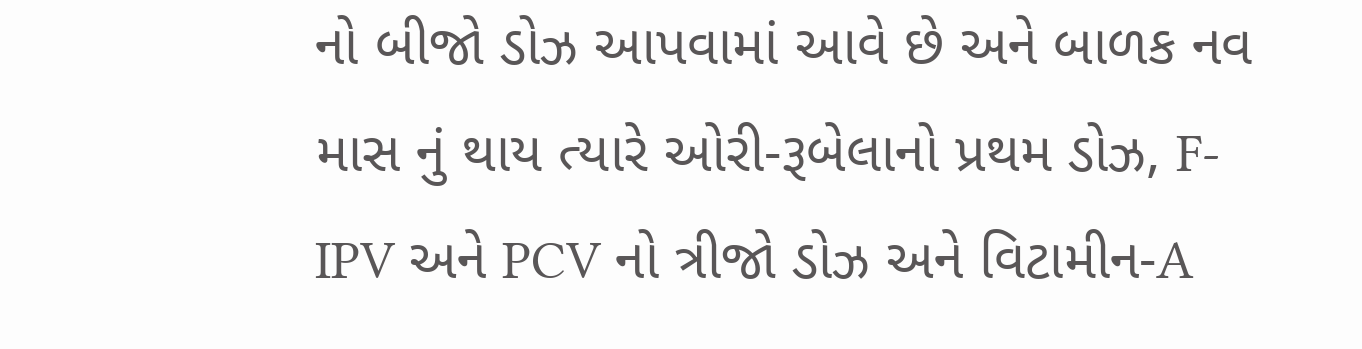નો બીજો ડોઝ આપવામાં આવે છે અને બાળક નવ માસ નું થાય ત્યારે ઓરી-રૂબેલાનો પ્રથમ ડોઝ, F-IPV અને PCV નો ત્રીજો ડોઝ અને વિટામીન-A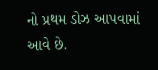નો પ્રથમ ડોઝ આપવામાં આવે છે.